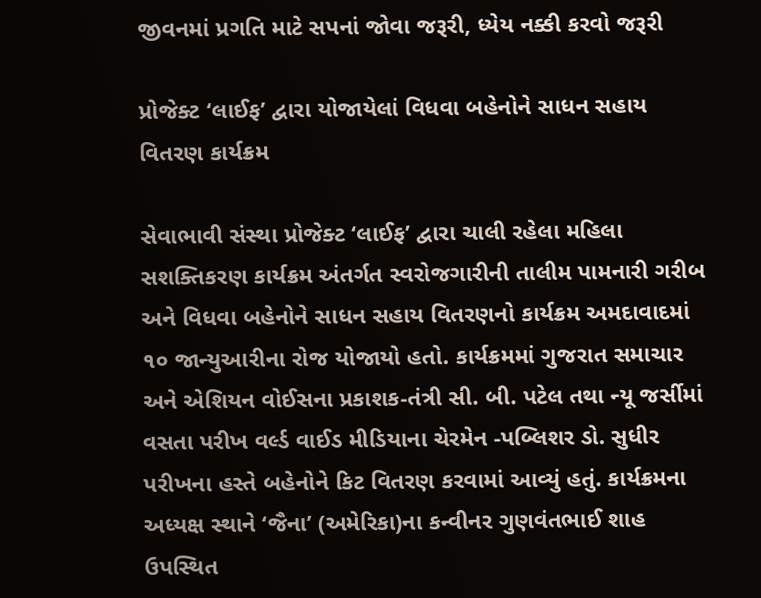જીવનમાં પ્રગતિ માટે સપનાં જોવા જરૂરી, ધ્યેય નક્કી કરવો જરૂરી

પ્રોજેક્ટ ‘લાઈફ’ દ્વારા યોજાયેલાં વિધવા બહેનોને સાધન સહાય વિતરણ કાર્યક્રમ

સેવાભાવી સંસ્થા પ્રોજેક્ટ ‘લાઈફ’ દ્વારા ચાલી રહેલા મહિલા સશક્તિકરણ કાર્યક્રમ અંતર્ગત સ્વરોજગારીની તાલીમ પામનારી ગરીબ અને વિધવા બહેનોને સાધન સહાય વિતરણનો કાર્યક્રમ અમદાવાદમાં ૧૦ જાન્યુઆરીના રોજ યોજાયો હતો. કાર્યક્રમમાં ગુજરાત સમાચાર અને એશિયન વોઈસના પ્રકાશક-તંત્રી સી. બી. પટેલ તથા ન્યૂ જર્સીમાં વસતા પરીખ વર્લ્ડ વાઈડ મીડિયાના ચેરમેન -પબ્લિશર ડો. સુધીર પરીખના હસ્તે બહેનોને કિટ વિતરણ કરવામાં આવ્યું હતું. કાર્યક્રમના અધ્યક્ષ સ્થાને ‘જૈના’ (અમેરિકા)ના કન્વીનર ગુણવંતભાઈ શાહ ઉપસ્થિત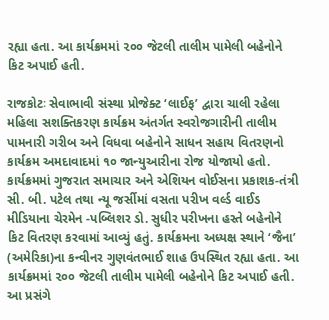રહ્યા હતા. આ કાર્યક્રમમાં ૨૦૦ જેટલી તાલીમ પામેલી બહેનોને કિટ અપાઈ હતી.

રાજકોટઃ સેવાભાવી સંસ્થા પ્રોજેક્ટ ‘લાઈફ’ દ્વારા ચાલી રહેલા મહિલા સશક્તિકરણ કાર્યક્રમ અંતર્ગત સ્વરોજગારીની તાલીમ પામનારી ગરીબ અને વિધવા બહેનોને સાધન સહાય વિતરણનો કાર્યક્રમ અમદાવાદમાં ૧૦ જાન્યુઆરીના રોજ યોજાયો હતો. કાર્યક્રમમાં ગુજરાત સમાચાર અને એશિયન વોઈસના પ્રકાશક-તંત્રી સી. બી. પટેલ તથા ન્યૂ જર્સીમાં વસતા પરીખ વર્લ્ડ વાઈડ મીડિયાના ચેરમેન -પબ્લિશર ડો. સુધીર પરીખના હસ્તે બહેનોને કિટ વિતરણ કરવામાં આવ્યું હતું. કાર્યક્રમના અધ્યક્ષ સ્થાને ‘જૈના’ (અમેરિકા)ના કન્વીનર ગુણવંતભાઈ શાહ ઉપસ્થિત રહ્યા હતા. આ કાર્યક્રમમાં ૨૦૦ જેટલી તાલીમ પામેલી બહેનોને કિટ અપાઈ હતી.
આ પ્રસંગે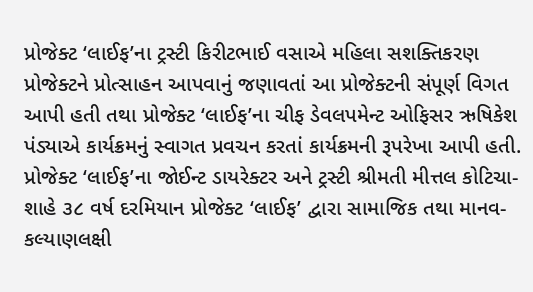પ્રોજેક્ટ ‘લાઈફ’ના ટ્રસ્ટી કિરીટભાઈ વસાએ મહિલા સશક્તિકરણ પ્રોજેક્ટને પ્રોત્સાહન આપવાનું જણાવતાં આ પ્રોજેક્ટની સંપૂર્ણ વિગત આપી હતી તથા પ્રોજેક્ટ ‘લાઈફ’ના ચીફ ડેવલપમેન્ટ ઓફિસર ઋષિકેશ પંડ્યાએ કાર્યક્રમનું સ્વાગત પ્રવચન કરતાં કાર્યક્રમની રૂપરેખા આપી હતી. પ્રોજેક્ટ ‘લાઈફ’ના જોઈન્ટ ડાયરેક્ટર અને ટ્રસ્ટી શ્રીમતી મીત્તલ કોટિચા-શાહે ૩૮ વર્ષ દરમિયાન પ્રોજેક્ટ ‘લાઈફ’ દ્વારા સામાજિક તથા માનવ-કલ્યાણલક્ષી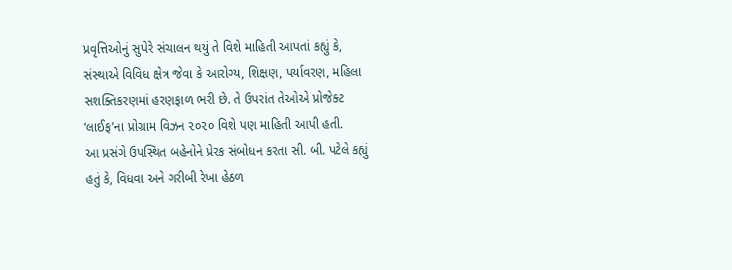પ્રવૃત્તિઓનું સુપેરે સંચાલન થયું તે વિશે માહિતી આપતાં કહ્યું કે, સંસ્થાએ વિવિધ ક્ષેત્ર જેવા કે આરોગ્ય, શિક્ષણ, પર્યાવરણ, મહિલા સશક્તિકરણમાં હરણફાળ ભરી છે. તે ઉપરાંત તેઓએ પ્રોજેક્ટ ‘લાઈફ’ના પ્રોગ્રામ વિઝન ૨૦૨૦ વિશે પણ માહિતી આપી હતી.
આ પ્રસંગે ઉપસ્થિત બહેનોને પ્રેરક સંબોધન કરતા સી. બી. પટેલે કહ્યું હતું કે, વિધવા અને ગરીબી રેખા હેઠળ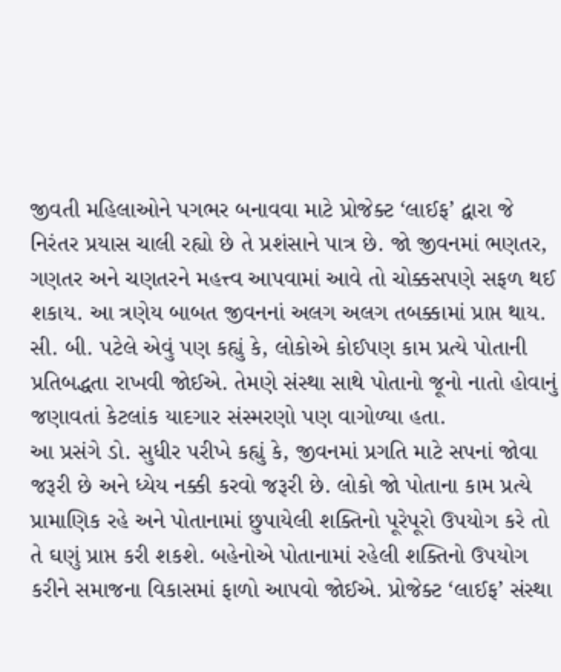જીવતી મહિલાઓને પગભર બનાવવા માટે પ્રોજેક્ટ ‘લાઈફ’ દ્વારા જે નિરંતર પ્રયાસ ચાલી રહ્યો છે તે પ્રશંસાને પાત્ર છે. જો જીવનમાં ભણતર, ગણતર અને ચણતરને મહત્ત્વ આપવામાં આવે તો ચોક્કસપણે સફળ થઈ શકાય. આ ત્રણેય બાબત જીવનનાં અલગ અલગ તબક્કામાં પ્રાપ્ત થાય. સી. બી. પટેલે એવું પણ કહ્યું કે, લોકોએ કોઈપણ કામ પ્રત્યે પોતાની પ્રતિબદ્ધતા રાખવી જોઈએ. તેમણે સંસ્થા સાથે પોતાનો જૂનો નાતો હોવાનું જણાવતાં કેટલાંક યાદગાર સંસ્મરણો પણ વાગોળ્યા હતા.
આ પ્રસંગે ડો. સુધીર પરીખે કહ્યું કે, જીવનમાં પ્રગતિ માટે સપનાં જોવા જરૂરી છે અને ધ્યેય નક્કી કરવો જરૂરી છે. લોકો જો પોતાના કામ પ્રત્યે પ્રામાણિક રહે અને પોતાનામાં છુપાયેલી શક્તિનો પૂરેપૂરો ઉપયોગ કરે તો તે ઘણું પ્રાપ્ત કરી શકશે. બહેનોએ પોતાનામાં રહેલી શક્તિનો ઉપયોગ કરીને સમાજના વિકાસમાં ફાળો આપવો જોઈએ. પ્રોજેક્ટ ‘લાઈફ’ સંસ્થા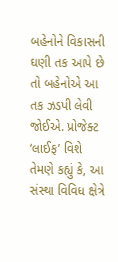બહેનોને વિકાસની ઘણી તક આપે છે તો બહેનોએ આ તક ઝડપી લેવી જોઈએ. પ્રોજેક્ટ ‘લાઈફ’ વિશે તેમણે કહ્યું કે, આ સંસ્થા વિવિધ ક્ષેત્રે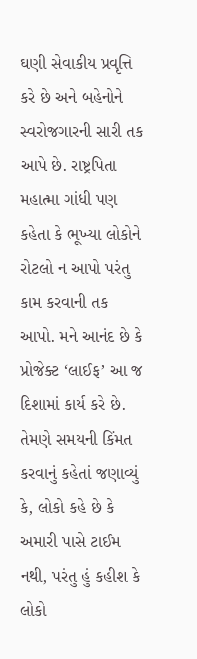ઘણી સેવાકીય પ્રવૃત્તિ કરે છે અને બહેનોને સ્વરોજગારની સારી તક આપે છે. રાષ્ટ્રપિતા મહાત્મા ગાંધી પણ કહેતા કે ભૂખ્યા લોકોને રોટલો ન આપો પરંતુ કામ કરવાની તક આપો. મને આનંદ છે કે પ્રોજેક્ટ ‘લાઈફ’ આ જ દિશામાં કાર્ય કરે છે. તેમણે સમયની કિંમત કરવાનું કહેતાં જણાવ્યું કે, લોકો કહે છે કે અમારી પાસે ટાઈમ નથી, પરંતુ હું કહીશ કે લોકો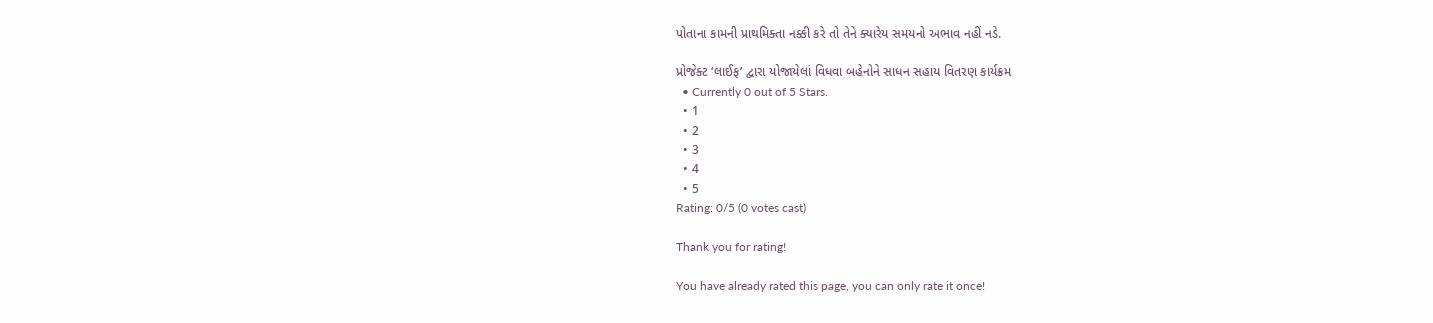પોતાના કામની પ્રાથમિક્તા નક્કી કરે તો તેને ક્યારેય સમયનો અભાવ નહીં નડે.

પ્રોજેક્ટ ‘લાઈફ’ દ્વારા યોજાયેલાં વિધવા બહેનોને સાધન સહાય વિતરણ કાર્યક્રમ
  • Currently 0 out of 5 Stars.
  • 1
  • 2
  • 3
  • 4
  • 5
Rating: 0/5 (0 votes cast)

Thank you for rating!

You have already rated this page, you can only rate it once!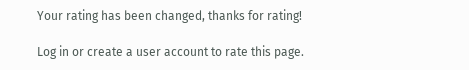Your rating has been changed, thanks for rating!

Log in or create a user account to rate this page.